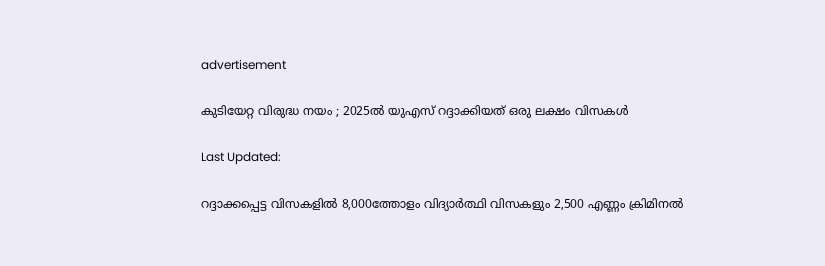advertisement

കുടിയേറ്റ വിരുദ്ധ നയം ; 2025ല്‍ യുഎസ് റദ്ദാക്കിയത് ഒരു ലക്ഷം വിസകള്‍

Last Updated:

റദ്ദാക്കപ്പെട്ട വിസകളില്‍ 8,000ത്തോളം വിദ്യാര്‍ത്ഥി വിസകളും 2,500 എണ്ണം ക്രിമിനല്‍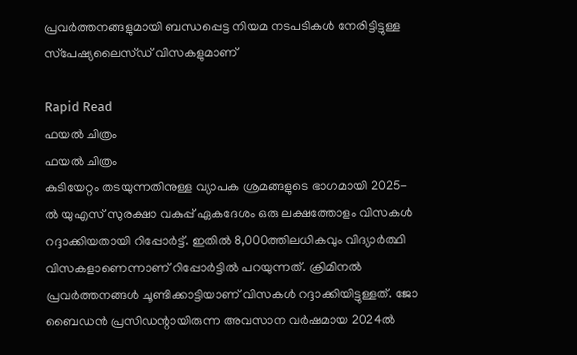പ്രവര്‍ത്തനങ്ങളുമായി ബന്ധപ്പെട്ട നിയമ നടപടികള്‍ നേരിട്ടിട്ടുള്ള സ്‌പേഷ്യലൈസ്ഡ് വിസകളുമാണ്

Rapid Read
ഫയൽ‌ ചിത്രം
ഫയൽ‌ ചിത്രം
കുടിയേറ്റം തടയുന്നതിനുള്ള വ്യാപക ശ്രമങ്ങളുടെ ഭാഗമായി 2025-ല്‍ യുഎസ് സുരക്ഷാ വകുപ്പ് ഏകദേശം ഒരു ലക്ഷത്തോളം വിസകള്‍ റദ്ദാക്കിയതായി റിപ്പോര്‍ട്ട്. ഇതില്‍ 8,000ത്തിലധികവും വിദ്യാര്‍ത്ഥി വിസകളാണെന്നാണ് റിപ്പോര്‍ട്ടില്‍ പറയുന്നത്. ക്രിമിനല്‍ പ്രവര്‍ത്തനങ്ങള്‍ ചൂണ്ടിക്കാട്ടിയാണ് വിസകള്‍ റദ്ദാക്കിയിട്ടുള്ളത്. ജോ ബൈഡന്‍ പ്രസിഡന്റായിരുന്ന അവസാന വര്‍ഷമായ 2024ല്‍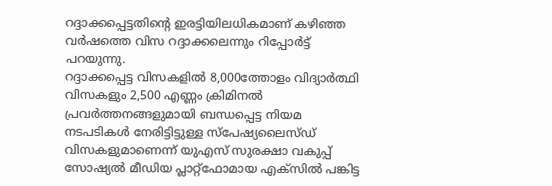റദ്ദാക്കപ്പെട്ടതിന്റെ ഇരട്ടിയിലധികമാണ് കഴിഞ്ഞ വര്‍ഷത്തെ വിസ റദ്ദാക്കലെന്നും റിപ്പോര്‍ട്ട് പറയുന്നു.
റദ്ദാക്കപ്പെട്ട വിസകളില്‍ 8,000ത്തോളം വിദ്യാര്‍ത്ഥി വിസകളും 2,500 എണ്ണം ക്രിമിനല്‍ പ്രവര്‍ത്തനങ്ങളുമായി ബന്ധപ്പെട്ട നിയമ നടപടികള്‍ നേരിട്ടിട്ടുള്ള സ്‌പേഷ്യലൈസ്ഡ് വിസകളുമാണെന്ന് യുഎസ് സുരക്ഷാ വകുപ്പ് സോഷ്യല്‍ മീഡിയ പ്ലാറ്റ്‌ഫോമായ എക്‌സില്‍ പങ്കിട്ട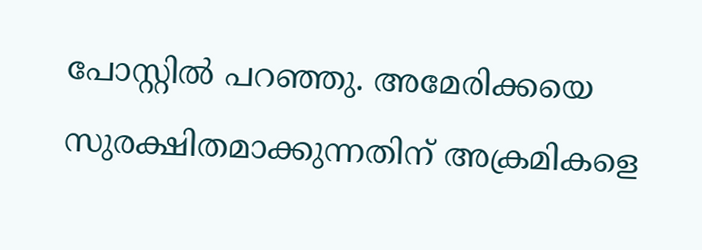പോസ്റ്റില്‍ പറഞ്ഞു. അമേരിക്കയെ സുരക്ഷിതമാക്കുന്നതിന് അക്രമികളെ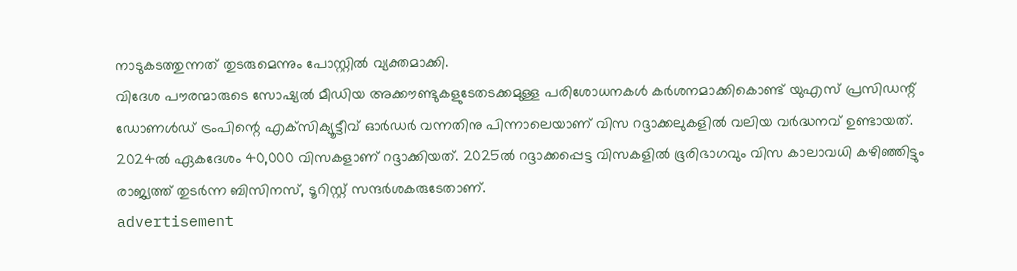നാടുകടത്തുന്നത് തുടരുമെന്നും പോസ്റ്റില്‍ വ്യക്തമാക്കി.
വിദേശ പൗരന്മാരുടെ സോഷ്യല്‍ മീഡിയ അക്കൗണ്ടുകളുടേതടക്കമുള്ള പരിശോധനകള്‍ കര്‍ശനമാക്കികൊണ്ട് യുഎസ് പ്രസിഡന്റ് ഡോണള്‍ഡ് ട്രംപിന്റെ എക്‌സിക്യൂട്ടീവ് ഓര്‍ഡര്‍ വന്നതിനു പിന്നാലെയാണ് വിസ റദ്ദാക്കലുകളില്‍ വലിയ വര്‍ദ്ധനവ് ഉണ്ടായത്. 2024ല്‍ ഏകദേശം 40,000 വിസകളാണ് റദ്ദാക്കിയത്. 2025ല്‍ റദ്ദാക്കപ്പെട്ട വിസകളില്‍ ഭൂരിഭാഗവും വിസ കാലാവധി കഴിഞ്ഞിട്ടും രാജ്യത്ത് തുടര്‍ന്ന ബിസിനസ്, ടൂറിസ്റ്റ് സന്ദര്‍ശകരുടേതാണ്.
advertisement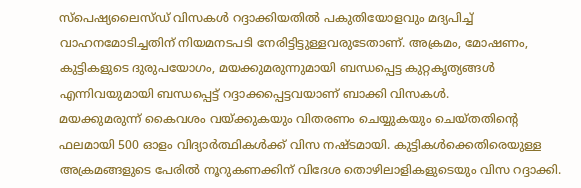സ്‌പെഷ്യലൈസ്ഡ് വിസകള്‍ റദ്ദാക്കിയതില്‍ പകുതിയോളവും മദ്യപിച്ച് വാഹനമോടിച്ചതിന് നിയമനടപടി നേരിട്ടിട്ടുള്ളവരുടേതാണ്. അക്രമം, മോഷണം, കുട്ടികളുടെ ദുരുപയോഗം, മയക്കുമരുന്നുമായി ബന്ധപ്പെട്ട കുറ്റകൃത്യങ്ങള്‍ എന്നിവയുമായി ബന്ധപ്പെട്ട് റദ്ദാക്കപ്പെട്ടവയാണ് ബാക്കി വിസകള്‍.
മയക്കുമരുന്ന് കൈവശം വയ്ക്കുകയും വിതരണം ചെയ്യുകയും ചെയ്തതിന്റെ ഫലമായി 500 ഓളം വിദ്യാര്‍ത്ഥികള്‍ക്ക് വിസ നഷ്ടമായി. കുട്ടികള്‍ക്കെതിരെയുള്ള അക്രമങ്ങളുടെ പേരില്‍ നൂറുകണക്കിന് വിദേശ തൊഴിലാളികളുടെയും വിസ റദ്ദാക്കി.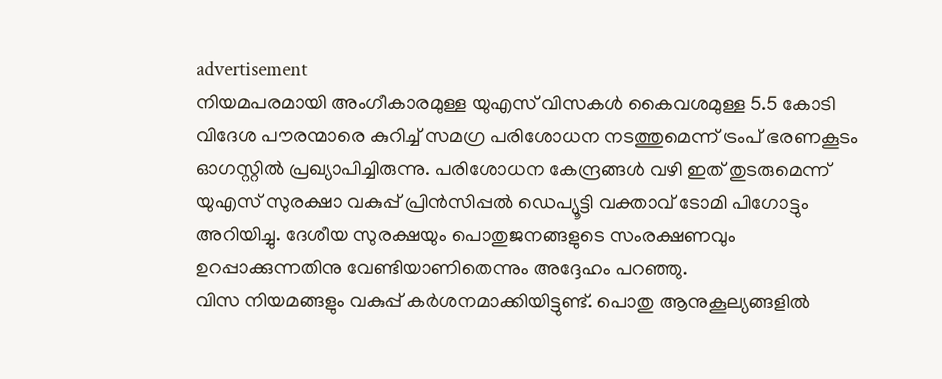advertisement
നിയമപരമായി അംഗീകാരമുള്ള യുഎസ് വിസകള്‍ കൈവശമുള്ള 5.5 കോടി വിദേശ പൗരന്മാരെ കുറിച്ച് സമഗ്ര പരിശോധന നടത്തുമെന്ന് ട്രംപ് ഭരണകൂടം ഓഗസ്റ്റില്‍ പ്രഖ്യാപിച്ചിരുന്നു. പരിശോധന കേന്ദ്രങ്ങള്‍ വഴി ഇത് തുടരുമെന്ന് യുഎസ് സുരക്ഷാ വകുപ്പ് പ്രിന്‍സിപ്പല്‍ ഡെപ്യൂട്ടി വക്താവ് ടോമി പിഗോട്ടും അറിയിച്ചു. ദേശീയ സുരക്ഷയും പൊതുജനങ്ങളുടെ സംരക്ഷണവും ഉറപ്പാക്കുന്നതിനു വേണ്ടിയാണിതെന്നും അദ്ദേഹം പറഞ്ഞു.
വിസ നിയമങ്ങളും വകുപ്പ് കര്‍ശനമാക്കിയിട്ടുണ്ട്. പൊതു ആനുകൂല്യങ്ങളില്‍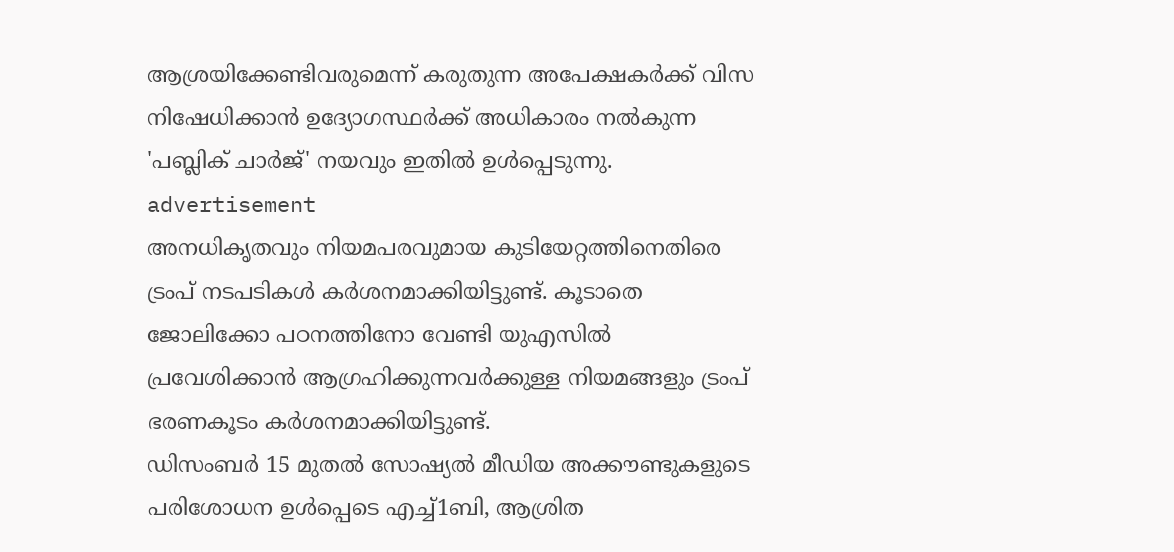ആശ്രയിക്കേണ്ടിവരുമെന്ന് കരുതുന്ന അപേക്ഷകര്‍ക്ക് വിസ നിഷേധിക്കാന്‍ ഉദ്യോഗസ്ഥര്‍ക്ക് അധികാരം നല്‍കുന്ന 'പബ്ലിക് ചാര്‍ജ്' നയവും ഇതില്‍ ഉള്‍പ്പെടുന്നു.
advertisement
അനധികൃതവും നിയമപരവുമായ കുടിയേറ്റത്തിനെതിരെ ട്രംപ് നടപടികള്‍ കര്‍ശനമാക്കിയിട്ടുണ്ട്. കൂടാതെ ജോലിക്കോ പഠനത്തിനോ വേണ്ടി യുഎസില്‍ പ്രവേശിക്കാന്‍ ആഗ്രഹിക്കുന്നവര്‍ക്കുള്ള നിയമങ്ങളും ട്രംപ് ഭരണകൂടം കര്‍ശനമാക്കിയിട്ടുണ്ട്.
ഡിസംബര്‍ 15 മുതല്‍ സോഷ്യല്‍ മീഡിയ അക്കൗണ്ടുകളുടെ പരിശോധന ഉള്‍പ്പെടെ എച്ച്1ബി, ആശ്രിത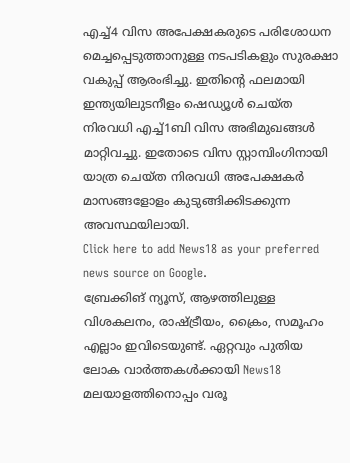എച്ച്4 വിസ അപേക്ഷകരുടെ പരിശോധന മെച്ചപ്പെടുത്താനുള്ള നടപടികളും സുരക്ഷാ വകുപ്പ് ആരംഭിച്ചു. ഇതിന്റെ ഫലമായി ഇന്ത്യയിലുടനീളം ഷെഡ്യൂള്‍ ചെയ്ത നിരവധി എച്ച്1ബി വിസ അഭിമുഖങ്ങള്‍ മാറ്റിവച്ചു. ഇതോടെ വിസ സ്റ്റാമ്പിംഗിനായി യാത്ര ചെയ്ത നിരവധി അപേക്ഷകര്‍ മാസങ്ങളോളം കുടുങ്ങിക്കിടക്കുന്ന അവസ്ഥയിലായി.
Click here to add News18 as your preferred news source on Google.
ബ്രേക്കിങ് ന്യൂസ്, ആഴത്തിലുള്ള വിശകലനം, രാഷ്ട്രീയം, ക്രൈം, സമൂഹം എല്ലാം ഇവിടെയുണ്ട്. ഏറ്റവും പുതിയ ലോക വാർത്തകൾക്കായി News18 മലയാളത്തിനൊപ്പം വരൂ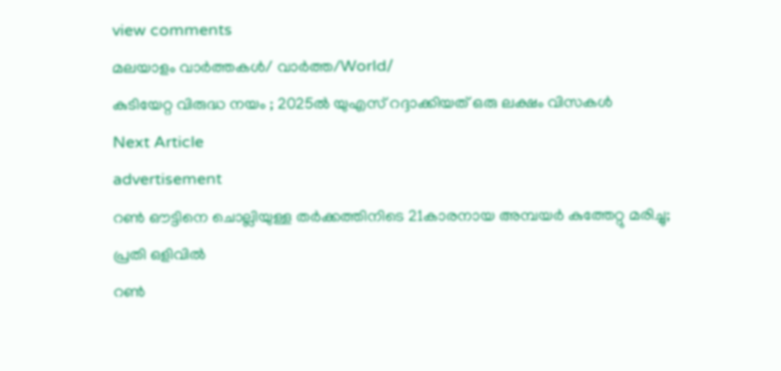view comments
മലയാളം വാർത്തകൾ/ വാർത്ത/World/
കുടിയേറ്റ വിരുദ്ധ നയം ; 2025ല്‍ യുഎസ് റദ്ദാക്കിയത് ഒരു ലക്ഷം വിസകള്‍
Next Article
advertisement
റൺ ഔട്ടിനെ ചൊല്ലിയുള്ള തർക്കത്തിനിടെ 21കാരനായ അമ്പയർ കുത്തേറ്റു മരിച്ചു; പ്രതി ഒളിവിൽ
റൺ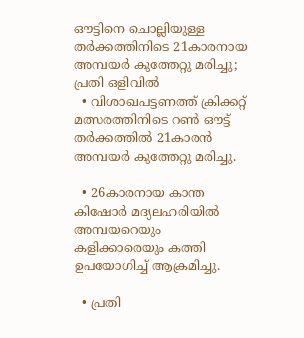ഔട്ടിനെ ചൊല്ലിയുള്ള തർക്കത്തിനിടെ 21കാരനായ അമ്പയർ കുത്തേറ്റു മരിച്ചു; പ്രതി ഒളിവിൽ
  • വിശാഖപട്ടണത്ത് ക്രിക്കറ്റ് മത്സരത്തിനിടെ റൺ ഔട്ട് തർക്കത്തിൽ 21കാരൻ അമ്പയർ കുത്തേറ്റു മരിച്ചു.

  • 26കാരനായ കാന്ത കിഷോർ മദ്യലഹരിയിൽ അമ്പയറെയും കളിക്കാരെയും കത്തി ഉപയോഗിച്ച് ആക്രമിച്ചു.

  • പ്രതി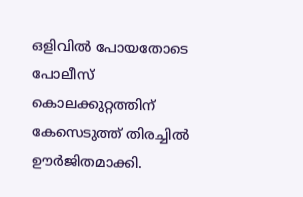ഒളിവിൽ പോയതോടെ പോലീസ് കൊലക്കുറ്റത്തിന് കേസെടുത്ത് തിരച്ചിൽ ഊർജിതമാക്കി.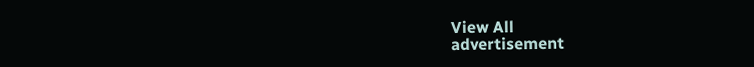View All
advertisement